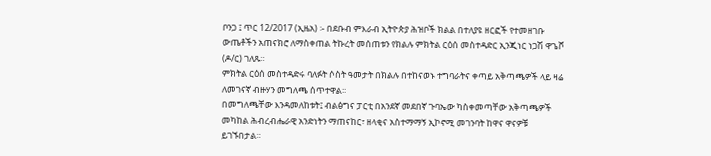ቦንጋ ፤ ጥር 12/2017 (ኢዜአ) ፡- በደቡብ ምእራብ ኢትዮጵያ ሕዝቦች ክልል በተለያዩ ዘርፎች የተመዘገቡ ውጤቶችን አጠናክሮ ለማስቀጠል ትኩረት መሰጠቱን የክልሉ ምክትል ርዕሰ መስተዳድር ኢንጂነር ነጋሽ ዋጌሾ (ዶ/ር) ገለጹ።
ምክትል ርዕሰ መስተዳድሩ ባለፉት ሶስት ዓመታት በክልሉ በተከናወኑ ተግባራትና ቀጣይ አቅጣጫዎች ላይ ዛሬ ለመገናኛ ብዙሃን መግለጫ ሰጥተዋል፡፡
በመግለጫቸው እንዳመለከቱት፤ ብልፅግና ፓርቲ በአንደኛ መደበኛ ጉባኤው ካስቀመጣቸው አቅጣጫዎች መካከል ሕብረብሔራዊ አንድነትን ማጠናከር፣ ዘላቂና አስተማማኝ ኢኮኖሚ መገንባት ከዋና ዋናዎቹ ይገኙበታል።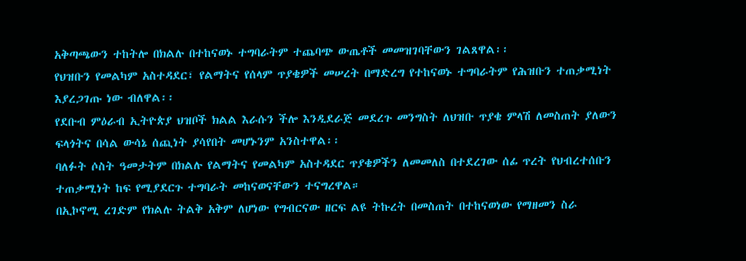አቅጣጫውን ተከትሎ በክልሉ በተከናወኑ ተግባራትም ተጨባጭ ውጤቶች መመዝገባቸውን ገልጸዋል፡፡
የህዝቡን የመልካም አስተዳደር፣ የልማትና የሰላም ጥያቄዎች መሠረት በማድረግ የተከናወኑ ተግባራትም የሕዝቡን ተጠቃሚነት እያረጋገጡ ነው ብለዋል፡፡
የደቡብ ምዕራብ ኢትዮጵያ ህዝቦች ክልል እራሱን ችሎ እንዲደራጅ መደረጉ መንግስት ለህዝቡ ጥያቄ ምላሽ ለመስጠት ያለውን ፍላጎትና በሳል ውሳኔ ሰጪነት ያሳየበት መሆኑንም አንስተዋል፡፡
ባለፉት ሶስት ዓመታትም በክልሉ የልማትና የመልካም አስተዳደር ጥያቄዎችን ለመመለስ በተደረገው ሰፊ ጥረት የህብረተሰቡን ተጠቃሚነት ከፍ የሚያደርጉ ተግባራት መከናወናቸውን ተናግረዋል።
በኢኮኖሚ ረገድም የክልሉ ትልቅ አቅም ለሆነው የግብርናው ዘርፍ ልዩ ትኩረት በመስጠት በተከናወነው የማዘመን ስራ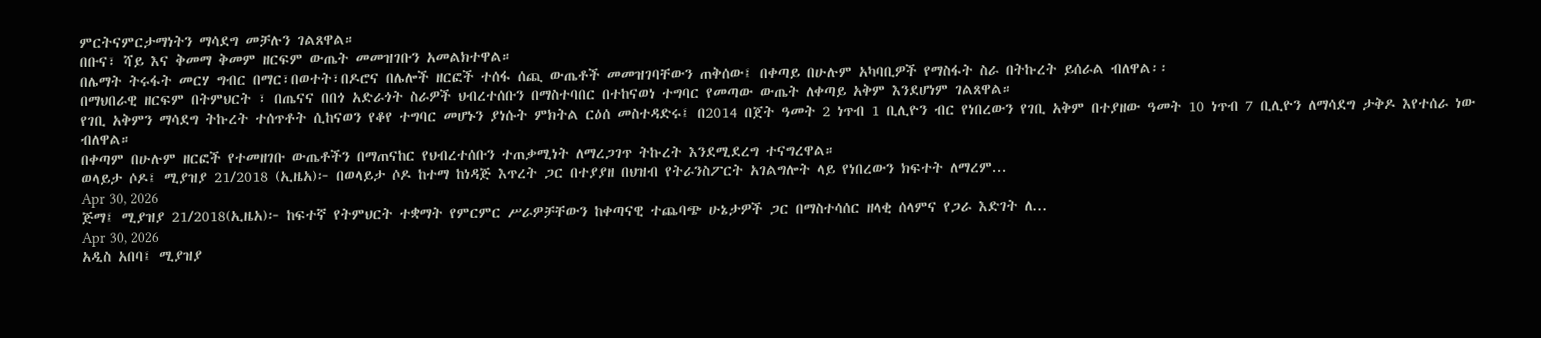ምርትናምርታማነትን ማሳደግ መቻሉን ገልጸዋል።
በቡና፣ ሻይ እና ቅመማ ቅመም ዘርፍም ውጤት መመዝገቡን አመልክተዋል።
በሌማት ትሩፋት መርሃ ግብር በማር፣በወተት፣በዶሮና በሌሎች ዘርፎች ተሰፋ ሰጪ ውጤቶች መመዝገባቸውን ጠቅሰው፤ በቀጣይ በሁሉም አካባቢዎች የማስፋት ስራ በትኩረት ይሰራል ብለዋል፡፡
በማህበራዊ ዘርፍም በትምህርት ፣ በጤናና በበጎ አድራጎት ስራዎች ህብረተሰቡን በማስተባበር በተከናወነ ተግባር የመጣው ውጤት ለቀጣይ አቅም እንደሆነም ገልጸዋል።
የገቢ አቅምን ማሳደግ ትኩረት ተሰጥቶት ሲከናወን የቆየ ተግባር መሆኑን ያነሱት ምክትል ርዕሰ መስተዳድሩ፤ በ2014 በጀት ዓመት 2 ነጥብ 1 ቢሊዮን ብር የነበረውን የገቢ አቅም በተያዘው ዓመት 10 ነጥብ 7 ቢሊዮን ለማሳደግ ታቅዶ እየተሰራ ነው ብለዋል።
በቀጣም በሁሉም ዘርፎች የተመዘገቡ ውጤቶችን በማጠናከር የህብረተሰቡን ተጠቃሚነት ለማረጋገጥ ትኩረት እንደሚደረግ ተናግረዋል።
ወላይታ ሶዶ፤ ሚያዝያ 21/2018 (ኢዜአ)፦ በወላይታ ሶዶ ከተማ ከነዳጅ እጥረት ጋር በተያያዘ በህዝብ የትራንስፖርት አገልግሎት ላይ የነበረውን ክፍተት ለማረም...
Apr 30, 2026
ጅማ፤ ሚያዝያ 21/2018(ኢዜአ)፦ ከፍተኛ የትምህርት ተቋማት የምርምር ሥራዎቻቸውን ከቀጣናዊ ተጨባጭ ሁኔታዎች ጋር በማስተሳሰር ዘላቂ ሰላምና የጋራ እድገት ለ...
Apr 30, 2026
አዲስ አበባ፤ ሚያዝያ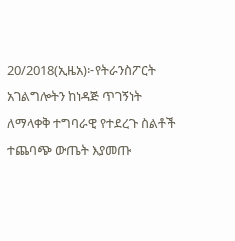20/2018(ኢዜአ)፦የትራንስፖርት አገልግሎትን ከነዳጅ ጥገኝነት ለማላቀቅ ተግባራዊ የተደረጉ ስልቶች ተጨባጭ ውጤት እያመጡ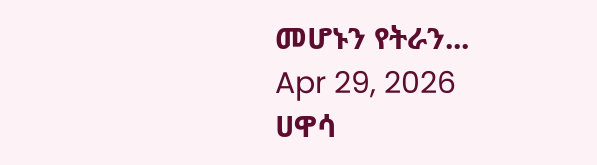መሆኑን የትራን...
Apr 29, 2026
ሀዋሳ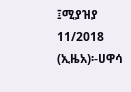፤ሚያዝያ 11/2018 (ኢዜአ)፡-ሀዋሳ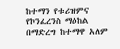ከተማን የቱሪዝምና የኮንፈረንስ ማዕከል በማድረግ ከተማዋ አለም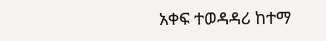አቀፍ ተወዳዳሪ ከተማ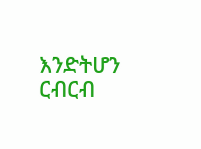እንድትሆን ርብርብ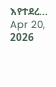እየተደረ...
Apr 20, 2026